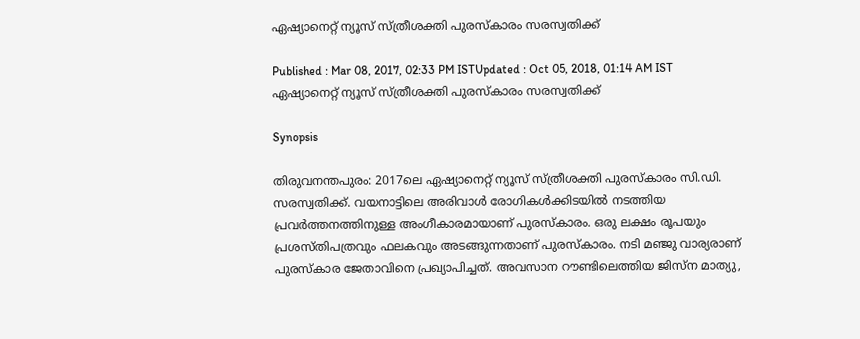ഏഷ്യാനെറ്റ് ന്യൂസ് സ്‌ത്രീശക്തി പുരസ്കാരം സരസ്വതിക്ക്

Published : Mar 08, 2017, 02:33 PM ISTUpdated : Oct 05, 2018, 01:14 AM IST
ഏഷ്യാനെറ്റ് ന്യൂസ് സ്‌ത്രീശക്തി പുരസ്കാരം സരസ്വതിക്ക്

Synopsis

തിരുവനന്തപുരം: 2017ലെ ഏഷ്യാനെറ്റ് ന്യൂസ് സ്‌ത്രീശക്തി പുരസ്കാരം സി.ഡി. സരസ്വതിക്ക്. വയനാട്ടിലെ അരിവാള്‍ രോഗികള്‍ക്കിടയില്‍ നടത്തിയ പ്രവര്‍ത്തനത്തിനുള്ള അംഗീകാരമായാണ് പുരസ്കാരം. ഒരു ലക്ഷം രൂപയും പ്രശസ്തിപത്രവും ഫലകവും അടങ്ങുന്നതാണ് പുരസ്കാരം. നടി മഞ്ജു വാര്യരാണ് പുരസ്കാര ജേതാവിനെ പ്രഖ്യാപിച്ചത്. അവസാന റൗണ്ടിലെത്തിയ ജിസ്ന മാത്യു,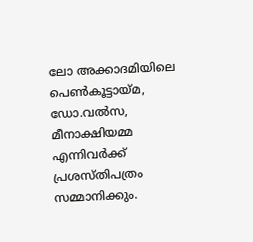ലോ അക്കാദമിയിലെ പെണ്‍കൂട്ടായ്മ, ഡോ.വല്‍സ, മീനാക്ഷിയമ്മ എന്നിവര്‍ക്ക് പ്രശസ്തിപത്രം സമ്മാനിക്കും.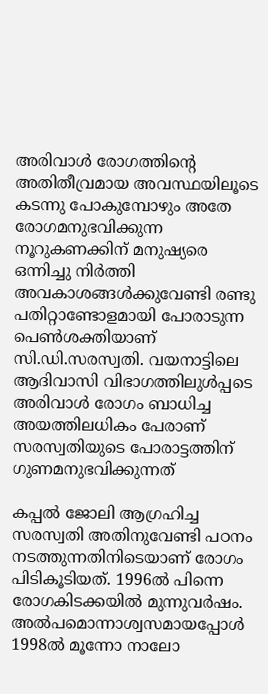അരിവാള്‍ രോഗത്തിന്റെ അതിതീവ്രമായ അവസ്ഥയിലൂടെ കടന്നു പോകുമ്പോഴും അതേ രോഗമനുഭവിക്കുന്ന നൂറുകണക്കിന് മനുഷ്യരെ ഒന്നിച്ചു നിര്‍ത്തി  അവകാശങ്ങള്‍ക്കുവേണ്ടി രണ്ടു പതിറ്റാണ്ടോളമായി പോരാടുന്ന പെണ്‍ശക്തിയാണ് സി.ഡി.സരസ്വതി. വയനാട്ടിലെ ആദിവാസി വിഭാഗത്തിലുള്‍പ്പടെ അരിവാള്‍ രോഗം ബാധിച്ച അയത്തിലധികം പേരാണ് സരസ്വതിയുടെ പോരാട്ടത്തിന് ഗുണമനുഭവിക്കുന്നത്

കപ്പല്‍ ജോലി ആഗ്രഹിച്ച സരസ്വതി അതിനുവേണ്ടി പഠനം നടത്തുന്നതിനിടെയാണ് രോഗം പിടികൂടിയത്. 1996ല്‍ പിന്നെ രോഗകിടക്കയില്‍ മുന്നുവര്‍ഷം. അല്‍പമൊന്നാശ്വസമായപ്പോള്‍ 1998ല്‍ മൂന്നോ നാലോ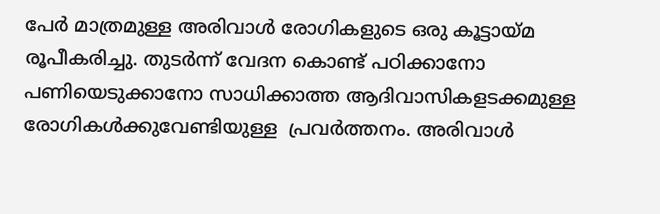പേര്‍ മാത്രമുള്ള അരിവാള്‍ രോഗികളുടെ ഒരു കൂട്ടായ്മ രൂപീകരിച്ചു. തുടര്‍ന്ന് വേദന കൊണ്ട് പഠിക്കാനോ പണിയെടുക്കാനോ സാധിക്കാത്ത ആദിവാസികളടക്കമുള്ള രോഗികള്‍ക്കുവേണ്ടിയുള്ള  പ്രവര്‍ത്തനം. അരിവാള്‍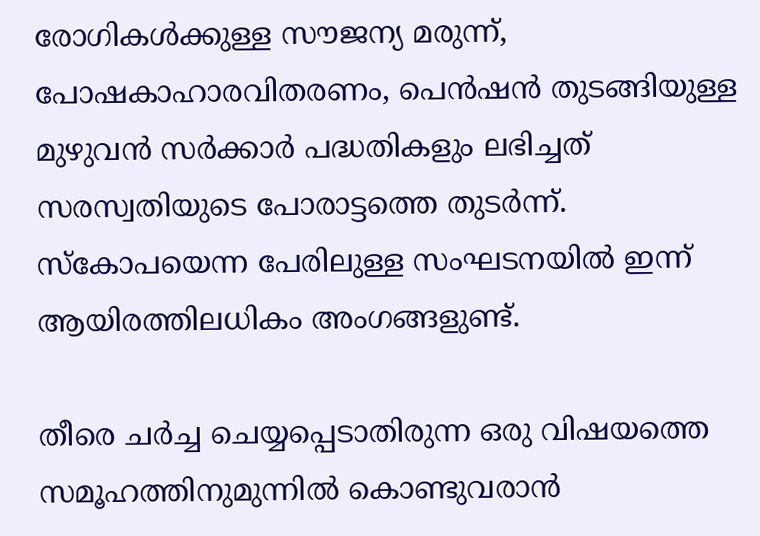രോഗികള്‍ക്കുള്ള സൗജന്യ മരുന്ന്, പോഷകാഹാരവിതരണം, പെന്‍ഷന്‍ തുടങ്ങിയുള്ള മുഴുവന്‍ സര്‍ക്കാര്‍ പദ്ധതികളും ലഭിച്ചത് സരസ്വതിയുടെ പോരാട്ടത്തെ തുടര്‍ന്ന്. സ്കോപയെന്ന പേരിലുള്ള സംഘടനയില്‍ ഇന്ന് ആയിരത്തിലധികം അംഗങ്ങളുണ്ട്.

തീരെ ചര്‍ച്ച ചെയ്യപ്പെടാതിരുന്ന ഒരു വിഷയത്തെ സമൂഹത്തിനുമുന്നില്‍ കൊണ്ടുവരാന്‍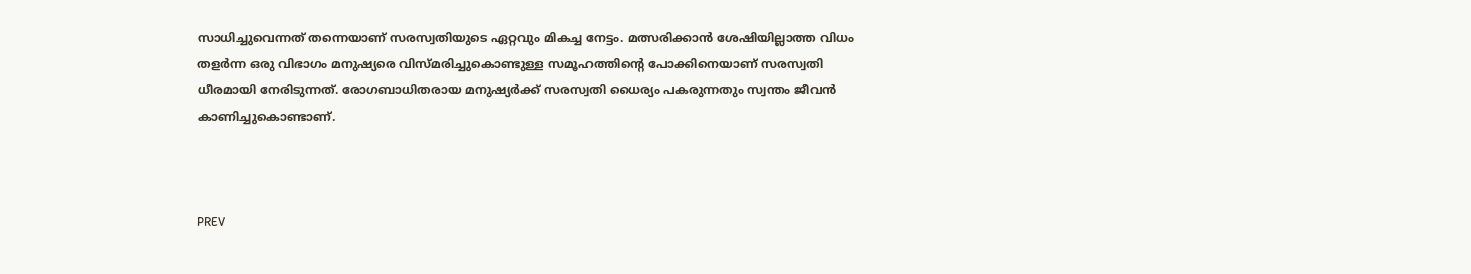സാധിച്ചുവെന്നത് തന്നെയാണ് സരസ്വതിയുടെ ഏറ്റവും മികച്ച നേട്ടം. മത്സരിക്കാന്‍ ശേഷിയില്ലാത്ത വിധം തളര്‍ന്ന ഒരു വിഭാഗം മനുഷ്യരെ വിസ്മരിച്ചുകൊണ്ടുള്ള സമൂഹത്തിന്റെ പോക്കിനെയാണ് സരസ്വതി ധീരമായി നേരിടുന്നത്. രോഗബാധിതരായ മനുഷ്യര്‍ക്ക് സരസ്വതി ധൈര്യം പകരുന്നതും സ്വന്തം ജീവന്‍ കാണിച്ചുകൊണ്ടാണ്.



PREV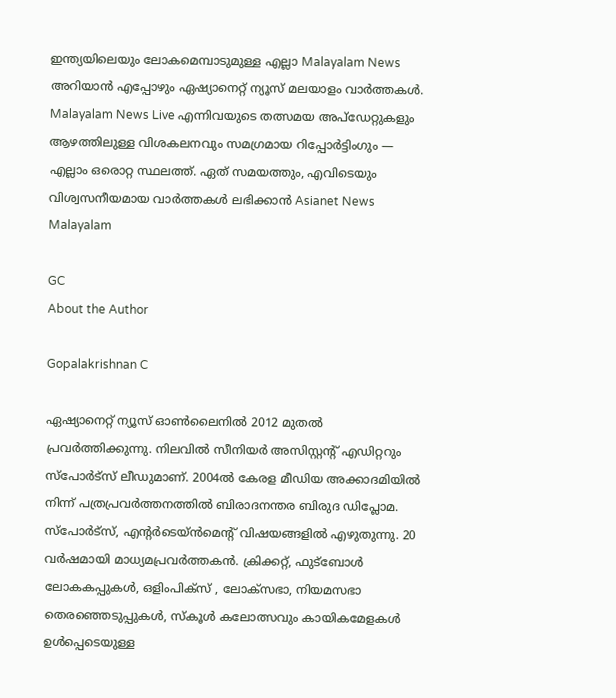ഇന്ത്യയിലെയും ലോകമെമ്പാടുമുള്ള എല്ലാ Malayalam News അറിയാൻ എപ്പോഴും ഏഷ്യാനെറ്റ് ന്യൂസ് മലയാളം വാർത്തകൾ. Malayalam News Live എന്നിവയുടെ തത്സമയ അപ്‌ഡേറ്റുകളും ആഴത്തിലുള്ള വിശകലനവും സമഗ്രമായ റിപ്പോർട്ടിംഗും — എല്ലാം ഒരൊറ്റ സ്ഥലത്ത്. ഏത് സമയത്തും, എവിടെയും വിശ്വസനീയമായ വാർത്തകൾ ലഭിക്കാൻ Asianet News Malayalam

GC
About the Author

Gopalakrishnan C

ഏഷ്യാനെറ്റ് ന്യൂസ് ഓണ്‍ലൈനില്‍ 2012 മുതല്‍ പ്രവര്‍ത്തിക്കുന്നു. നിലവില്‍ സീനിയര്‍ അസിസ്റ്റന്‍റ് എഡിറ്ററും സ്പോർട്സ് ലീഡുമാണ്. 2004ൽ കേരള മീഡിയ അക്കാദമിയില്‍ നിന്ന് പത്രപ്രവര്‍ത്തനത്തില്‍ ബിരാദനന്തര ബിരുദ ഡിപ്ലോമ. സ്പോര്‍ട്സ്, എന്‍റര്‍ടെയ്ൻമെന്‍റ് വിഷയങ്ങളില്‍ എഴുതുന്നു. 20 വര്‍ഷമായി മാധ്യമപ്രവര്‍ത്തകൻ. ക്രിക്കറ്റ്, ഫുട്ബോള്‍ ലോകകപ്പുകൾ, ഒളിംപിക്സ് , ലോക്സഭാ, നിയമസഭാ തെരഞ്ഞെടുപ്പുകള്‍, സ്കൂള്‍ കലോത്സവും കായികമേളകള്‍ ഉള്‍പ്പെടെയുള്ള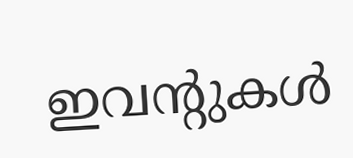ഇവന്‍റുകള്‍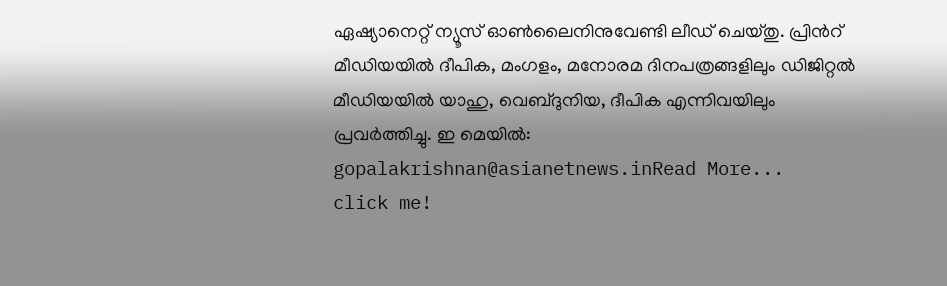ഏഷ്യാനെറ്റ് ന്യൂസ് ഓണ്‍ലൈനിനുവേണ്ടി ലീഡ് ചെയ്തു. പ്രിന്‍റ് മീഡിയയില്‍ ദീപിക, മംഗളം, മനോരമ ദിനപത്രങ്ങളിലും ഡിജിറ്റൽ മീഡിയയില്‍ യാഹു, വെബ്ദുനിയ, ദീപിക എന്നിവയിലും പ്രവര്‍ത്തിച്ചു. ഇ മെയില്‍: gopalakrishnan@asianetnews.inRead More...
click me!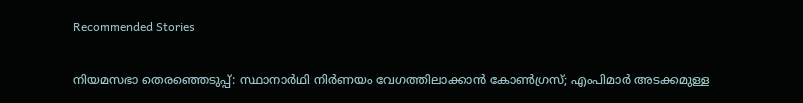Recommended Stories

നിയമസഭാ തെരഞ്ഞെടുപ്പ്: സ്ഥാനാർഥി നിർണയം വേഗത്തിലാക്കാൻ കോൺഗ്രസ്; എംപിമാർ അടക്കമുള്ള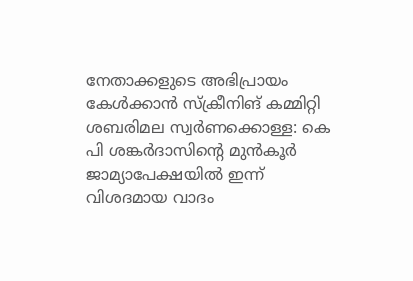നേതാക്കളുടെ അഭിപ്രായം കേൾക്കാൻ സ്ക്രീനിങ് കമ്മിറ്റി
ശബരിമല സ്വർണക്കൊള്ള: കെ പി ശങ്കർദാസിൻ്റെ മുൻ‌കൂർ ജാമ്യാപേക്ഷയിൽ ഇന്ന് വിശദമായ വാദം